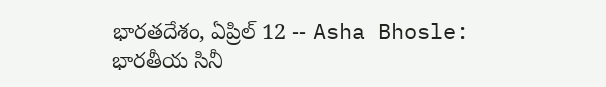భారతదేశం, ఏప్రిల్ 12 -- Asha Bhosle: భారతీయ సినీ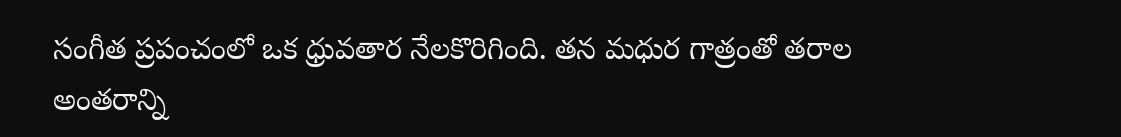సంగీత ప్రపంచంలో ఒక ధ్రువతార నేలకొరిగింది. తన మధుర గాత్రంతో తరాల అంతరాన్ని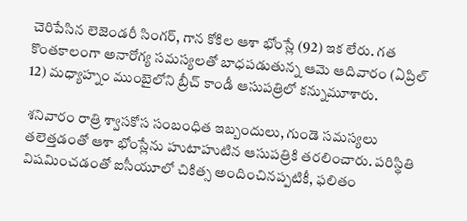చెరిపేసిన లెజెండరీ సింగర్, గాన కోకిల ఆశా భోంస్లే (92) ఇక లేరు. గత కొంతకాలంగా అనారోగ్య సమస్యలతో బాధపడుతున్న ఆమె ఆదివారం (ఏప్రిల్ 12) మధ్యాహ్నం ముంబైలోని బ్రీచ్ కాండీ ఆసుపత్రిలో కన్నుమూశారు.

శనివారం రాత్రి శ్వాసకోస సంబంధిత ఇబ్బందులు, గుండె సమస్యలు తలెత్తడంతో ఆశా భోంస్లేను హుటాహుటిన ఆసుపత్రికి తరలించారు. పరిస్థితి విషమించడంతో ఐసీయూలో చికిత్స అందించినప్పటికీ, ఫలితం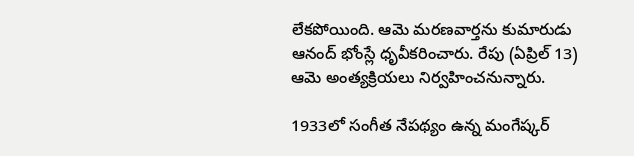లేకపోయింది. ఆమె మరణవార్తను కుమారుడు ఆనంద్ భోంస్లే ధృవీకరించారు. రేపు (ఏప్రిల్ 13) ఆమె అంత్యక్రియలు నిర్వహించనున్నారు.

1933లో సంగీత నేపథ్యం ఉన్న మంగేష్కర్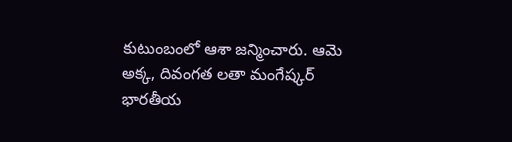కుటుంబంలో ఆశా జన్మించారు. ఆమె అక్క, దివంగత లతా మంగేష్కర్ భారతీయ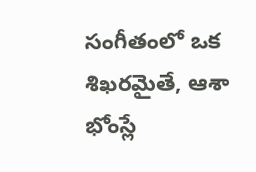సంగీతంలో ఒక శిఖరమైతే, ఆశా భోంస్లే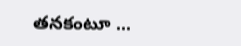తనకంటూ ...